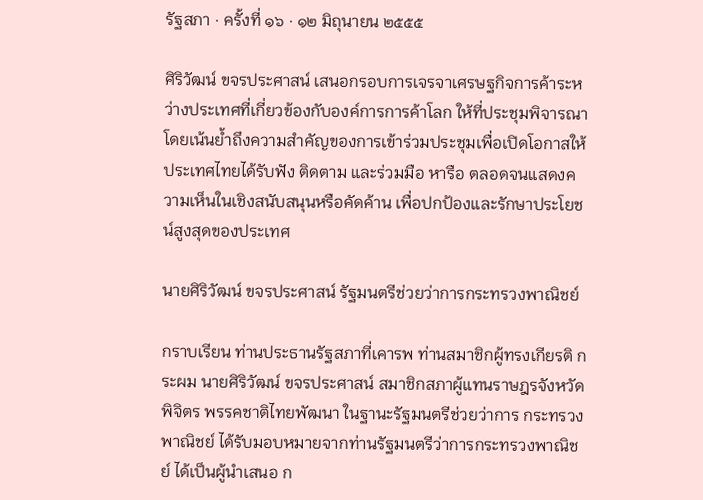รัฐสภา · ครั้งที่ ๑๖ · ๑๒ มิถุนายน ๒๕๕๕

ศิริวัฒน์ ขจรประศาสน์ เสนอกรอบการเจรจาเศรษฐกิจการค้าระหว่างประเทศที่เกี่ยวข้องกับองค์การการค้าโลก ให้ที่ประชุมพิจารณา โดยเน้นย้ำถึงความสำคัญของการเข้าร่วมประชุมเพื่อเปิดโอกาสให้ประเทศไทยได้รับฟัง ติดตาม และร่วมมือ หารือ ตลอดจนแสดงความเห็นในเชิงสนับสนุนหรือคัดค้าน เพื่อปกป้องและรักษาประโยชน์สูงสุดของประเทศ

นายศิริวัฒน์ ขจรประศาสน์ รัฐมนตรีช่วยว่าการกระทรวงพาณิชย์

กราบเรียน ท่านประธานรัฐสภาที่เคารพ ท่านสมาชิกผู้ทรงเกียรติ กระผม นายศิริวัฒน์ ขจรประศาสน์ สมาชิกสภาผู้แทนราษฎรจังหวัดพิจิตร พรรคชาติไทยพัฒนา ในฐานะรัฐมนตรีช่วยว่าการ กระทรวงพาณิชย์ ได้รับมอบหมายจากท่านรัฐมนตรีว่าการกระทรวงพาณิชย์ ได้เป็นผู้นำเสนอ ก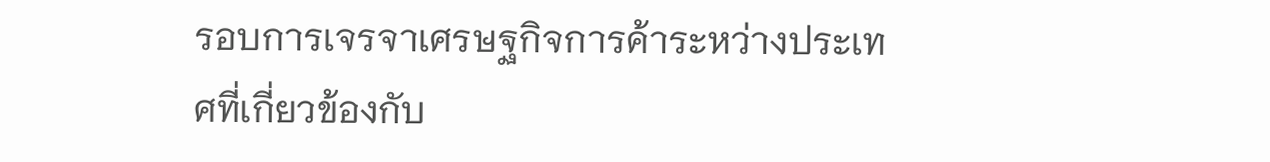รอบการเจรจาเศรษฐกิจการค้าระหว่างประเทศที่เกี่ยวข้องกับ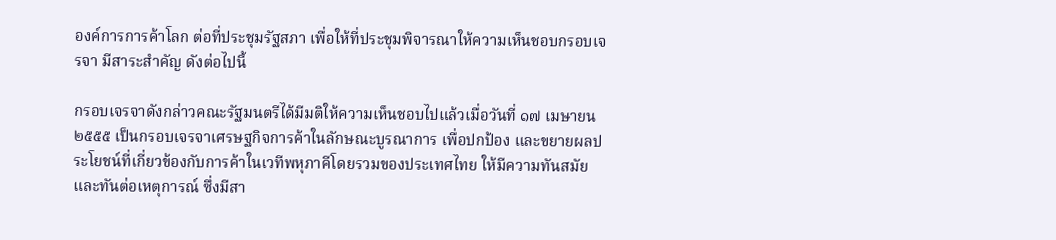องค์การการค้าโลก ต่อที่ประชุมรัฐสภา เพื่อให้ที่ประชุมพิจารณาให้ความเห็นชอบกรอบเจรจา มีสาระสำคัญ ดังต่อไปนี้

กรอบเจรจาดังกล่าวคณะรัฐมนตรีได้มีมติให้ความเห็นชอบไปแล้วเมื่อวันที่ ๑๗ เมษายน ๒๕๕๕ เป็นกรอบเจรจาเศรษฐกิจการค้าในลักษณะบูรณาการ เพื่อปกป้อง และขยายผลประโยชน์ที่เกี่ยวข้องกับการค้าในเวทีพหุภาคีโดยรวมของประเทศไทย ให้มีความทันสมัยและทันต่อเหตุการณ์ ซึ่งมีสา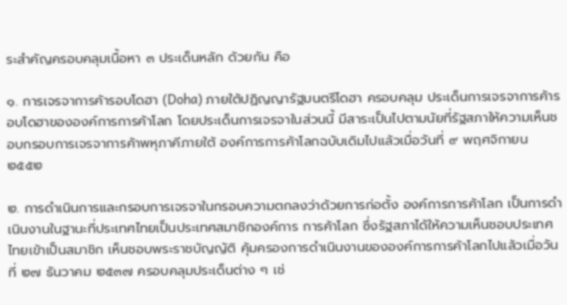ระสำคัญครอบคลุมเนื้อหา ๓ ประเด็นหลัก ด้วยกัน คือ

๑. การเจรจาการค้ารอบโดฮา (Doha) ภายใต้ปฏิญญารัฐมนตรีโดฮา ครอบคลุม ประเด็นการเจรจาการค้ารอบโดฮาขององค์การการค้าโลก โดยประเด็นการเจรจาในส่วนนี้ มีสาระเป็นไปตามนัยที่รัฐสภาให้ความเห็นชอบกรอบการเจรจาการค้าพหุภาคีภายใต้ องค์การการค้าโลกฉบับเดิมไปแล้วเมื่อวันที่ ๙ พฤศจิกายน ๒๕๕๒

๒. การดำเนินการและกรอบการเจรจาในกรอบความตกลงว่าด้วยการก่อตั้ง องค์การการค้าโลก เป็นการดำเนินงานในฐานะที่ประเทศไทยเป็นประเทศสมาชิกองค์การ การค้าโลก ซึ่งรัฐสภาได้ให้ความเห็นชอบประเทศไทยเข้าเป็นสมาชิก เห็นชอบพระราชบัญญัติ คุ้มครองการดำเนินงานขององค์การการค้าโลกไปแล้วเมื่อวันที่ ๒๗ ธันวาคม ๒๕๓๗ ครอบคลุมประเด็นต่าง ๆ เช่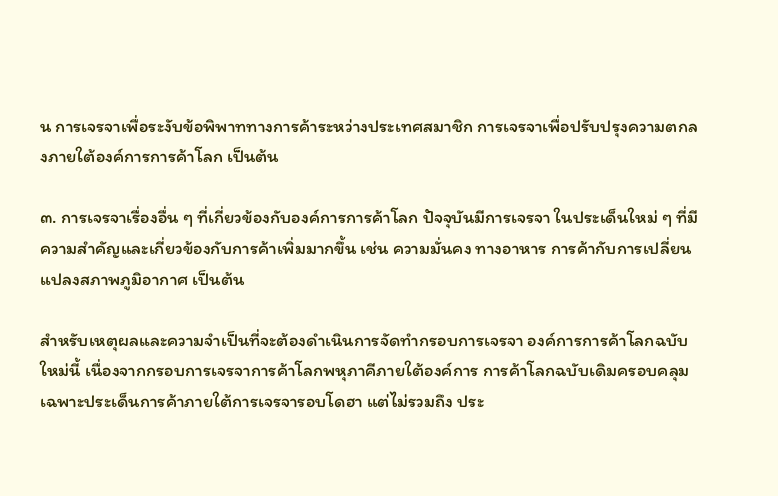น การเจรจาเพื่อระงับข้อพิพาททางการค้าระหว่างประเทศสมาชิก การเจรจาเพื่อปรับปรุงความตกลงภายใต้องค์การการค้าโลก เป็นต้น

๓. การเจรจาเรื่องอื่น ๆ ที่เกี่ยวข้องกับองค์การการค้าโลก ปัจจุบันมีการเจรจา ในประเด็นใหม่ ๆ ที่มีความสำคัญและเกี่ยวข้องกับการค้าเพิ่มมากขึ้น เช่น ความมั่นคง ทางอาหาร การค้ากับการเปลี่ยนแปลงสภาพภูมิอากาศ เป็นต้น

สำหรับเหตุผลและความจำเป็นที่จะต้องดำเนินการจัดทำกรอบการเจรจา องค์การการค้าโลกฉบับใหม่นี้ เนื่องจากกรอบการเจรจาการค้าโลกพหุภาคีภายใต้องค์การ การค้าโลกฉบับเดิมครอบคลุมเฉพาะประเด็นการค้าภายใต้การเจรจารอบโดฮา แต่ไม่รวมถึง ประ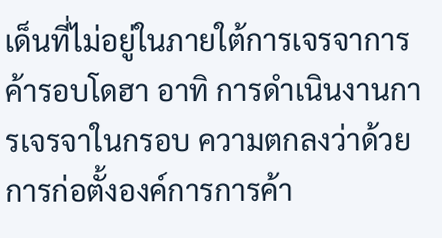เด็นที่ไม่อยู่ในภายใต้การเจรจาการค้ารอบโดฮา อาทิ การดำเนินงานการเจรจาในกรอบ ความตกลงว่าด้วยการก่อตั้งองค์การการค้า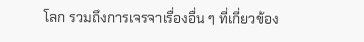โลก รวมถึงการเจรจาเรื่องอื่น ๆ ที่เกี่ยวข้อง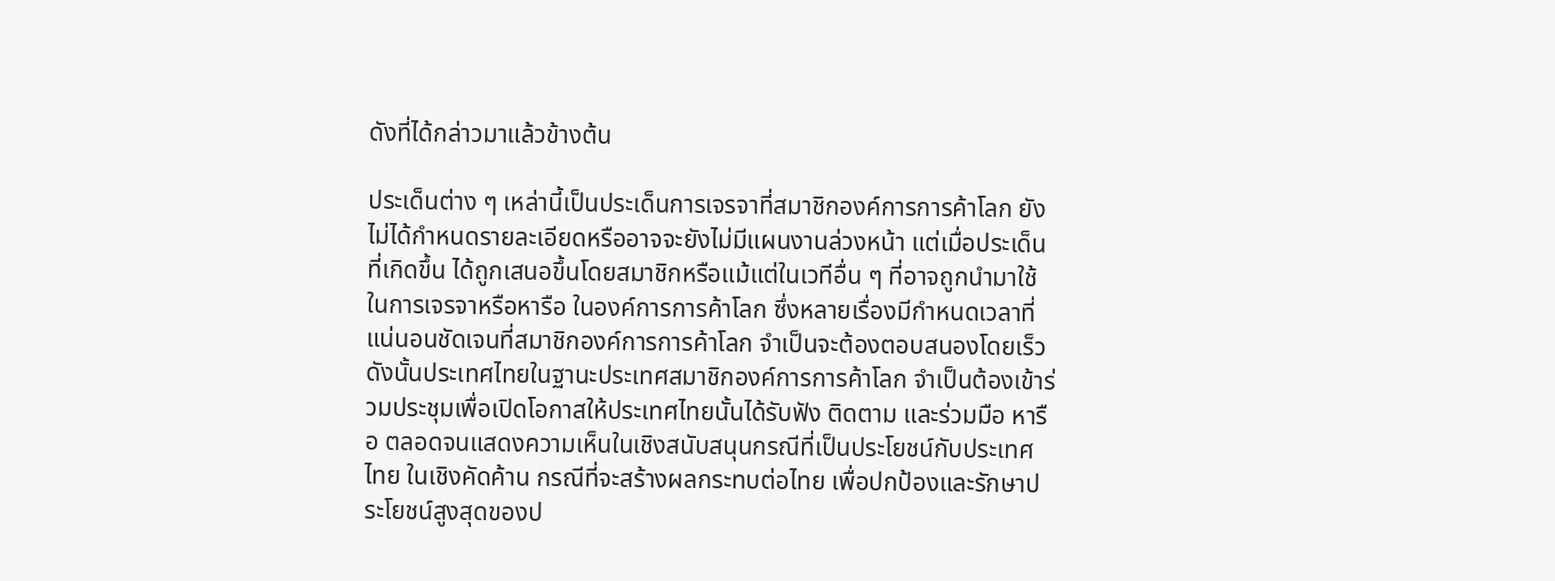ดังที่ได้กล่าวมาแล้วข้างต้น

ประเด็นต่าง ๆ เหล่านี้เป็นประเด็นการเจรจาที่สมาชิกองค์การการค้าโลก ยังไม่ได้กำหนดรายละเอียดหรืออาจจะยังไม่มีแผนงานล่วงหน้า แต่เมื่อประเด็นที่เกิดขึ้น ได้ถูกเสนอขึ้นโดยสมาชิกหรือแม้แต่ในเวทีอื่น ๆ ที่อาจถูกนำมาใช้ในการเจรจาหรือหารือ ในองค์การการค้าโลก ซึ่งหลายเรื่องมีกำหนดเวลาที่แน่นอนชัดเจนที่สมาชิกองค์การการค้าโลก จำเป็นจะต้องตอบสนองโดยเร็ว ดังนั้นประเทศไทยในฐานะประเทศสมาชิกองค์การการค้าโลก จำเป็นต้องเข้าร่วมประชุมเพื่อเปิดโอกาสให้ประเทศไทยนั้นได้รับฟัง ติดตาม และร่วมมือ หารือ ตลอดจนแสดงความเห็นในเชิงสนับสนุนกรณีที่เป็นประโยชน์กับประเทศไทย ในเชิงคัดค้าน กรณีที่จะสร้างผลกระทบต่อไทย เพื่อปกป้องและรักษาประโยชน์สูงสุดของป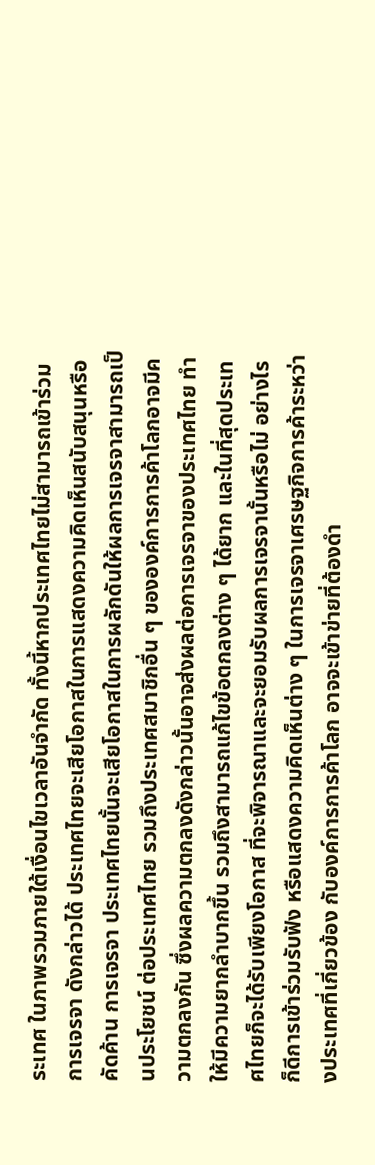ระเทศ ในภาพรวมภายใต้เงื่อนไขเวลาอันจำกัด ทั้งนี้หากประเทศไทยไม่สามารถเข้าร่วมการเจรจา ดังกล่าวได้ ประเทศไทยจะเสียโอกาสในการแสดงความคิดเห็นสนับสนุนหรือคัดค้าน การเจรจา ประเทศไทยนั้นจะเสียโอกาสในการผลักดันให้ผลการเจรจาสามารถเป็นประโยชน์ ต่อประเทศไทย รวมถึงประเทศสมาชิกอื่น ๆ ขององค์การการค้าโลกอาจมีความตกลงกัน ซึ่งผลความตกลงดังกล่าวนั้นอาจส่งผลต่อการเจรจาของประเทศไทย ทำให้มีความยากลำบากขึ้น รวมถึงสามารถแก้ไขข้อตกลงต่าง ๆ ได้ยาก และในที่สุดประเทศไทยก็จะได้รับเพียงโอกาส ที่จะพิจารณาและจะยอมรับผลการเจรจานั้นหรือไม่ อย่างไรก็ดีการเข้าร่วมรับฟัง หรือแสดงความคิดเห็นต่าง ๆ ในการเจรจาเศรษฐกิจการค้าระหว่างประเทศที่เกี่ยวข้อง กับองค์การการค้าโลก อาจจะเข้าข่ายที่ต้องดำ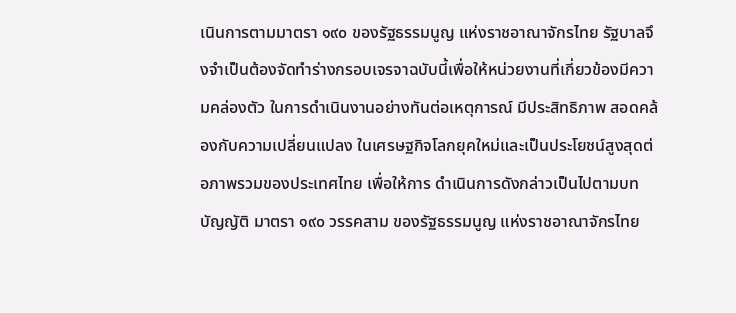เนินการตามมาตรา ๑๙๐ ของรัฐธรรมนูญ แห่งราชอาณาจักรไทย รัฐบาลจึงจำเป็นต้องจัดทำร่างกรอบเจรจาฉบับนี้เพื่อให้หน่วยงานที่เกี่ยวข้องมีความคล่องตัว ในการดำเนินงานอย่างทันต่อเหตุการณ์ มีประสิทธิภาพ สอดคล้องกับความเปลี่ยนแปลง ในเศรษฐกิจโลกยุคใหม่และเป็นประโยชน์สูงสุดต่อภาพรวมของประเทศไทย เพื่อให้การ ดำเนินการดังกล่าวเป็นไปตามบทบัญญัติ มาตรา ๑๙๐ วรรคสาม ของรัฐธรรมนูญ แห่งราชอาณาจักรไทย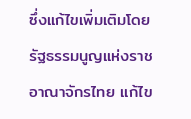ซึ่งแก้ไขเพิ่มเติมโดยรัฐธรรมนูญแห่งราชอาณาจักรไทย แก้ไข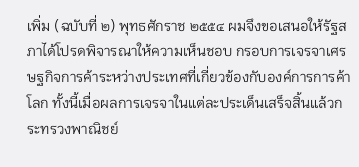เพิ่ม (ฉบับที่ ๒) พุทธศักราช ๒๕๕๔ ผมจึงขอเสนอให้รัฐสภาได้โปรดพิจารณาให้ความเห็นชอบ กรอบการเจรจาเศรษฐกิจการค้าระหว่างประเทศที่เกี่ยวข้องกับองค์การการค้าโลก ทั้งนี้เมื่อผลการเจรจาในแต่ละประเด็นเสร็จสิ้นแล้วกระทรวงพาณิชย์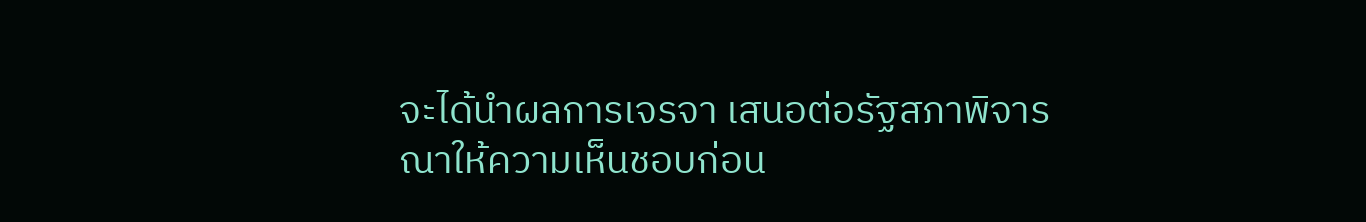จะได้นำผลการเจรจา เสนอต่อรัฐสภาพิจารณาให้ความเห็นชอบก่อน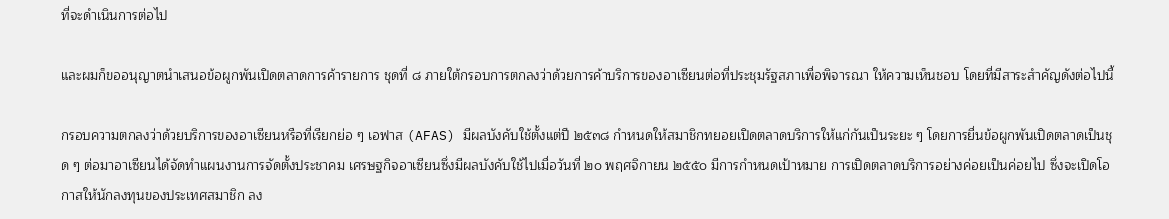ที่จะดำเนินการต่อไป

และผมก็ขออนุญาตนำเสนอข้อผูกพันเปิดตลาดการค้ารายการ ชุดที่ ๘ ภายใต้กรอบการตกลงว่าด้วยการค้าบริการของอาเซียนต่อที่ประชุมรัฐสภาเพื่อพิจารณา ให้ความเห็นชอบ โดยที่มีสาระสำคัญดังต่อไปนี้

กรอบความตกลงว่าด้วยบริการของอาเซียนหรือที่เรียกย่อ ๆ เอฟาส (AFAS) มีผลบังคับใช้ตั้งแต่ปี ๒๕๓๘ กำหนดให้สมาชิกทยอยเปิดตลาดบริการให้แก่กันเป็นระยะ ๆ โดยการยื่นข้อผูกพันเปิดตลาดเป็นชุด ๆ ต่อมาอาเซียนได้จัดทำแผนงานการจัดตั้งประชาคม เศรษฐกิจอาเซียนซึ่งมีผลบังคับใช้ไปเมื่อวันที่ ๒๐ พฤศจิกายน ๒๕๕๐ มีการกำหนดเป้าหมาย การเปิดตลาดบริการอย่างค่อยเป็นค่อยไป ซึ่งจะเปิดโอกาสให้นักลงทุนของประเทศสมาชิก ลง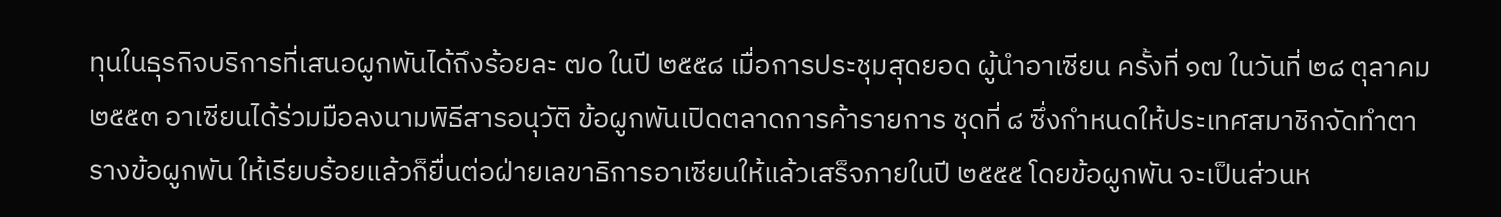ทุนในธุรกิจบริการที่เสนอผูกพันได้ถึงร้อยละ ๗๐ ในปี ๒๕๕๘ เมื่อการประชุมสุดยอด ผู้นำอาเซียน ครั้งที่ ๑๗ ในวันที่ ๒๘ ตุลาคม ๒๕๕๓ อาเซียนได้ร่วมมือลงนามพิธีสารอนุวัติ ข้อผูกพันเปิดตลาดการค้ารายการ ชุดที่ ๘ ซึ่งกำหนดให้ประเทศสมาชิกจัดทำตารางข้อผูกพัน ให้เรียบร้อยแล้วก็ยื่นต่อฝ่ายเลขาธิการอาเซียนให้แล้วเสร็จภายในปี ๒๕๕๕ โดยข้อผูกพัน จะเป็นส่วนห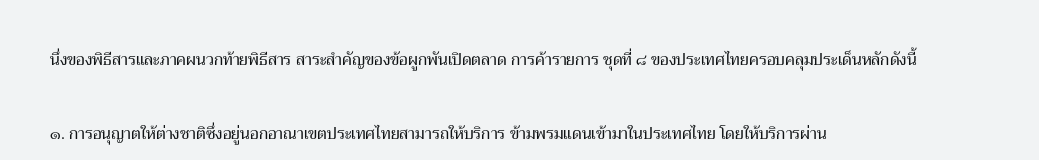นึ่งของพิธีสารและภาคผนวกท้ายพิธีสาร สาระสำคัญของข้อผูกพันเปิดตลาด การค้ารายการ ชุดที่ ๘ ของประเทศไทยครอบคลุมประเด็นหลักดังนี้

๑. การอนุญาตให้ต่างชาติซึ่งอยู่นอกอาณาเขตประเทศไทยสามารถให้บริการ ข้ามพรมแดนเข้ามาในประเทศไทย โดยให้บริการผ่าน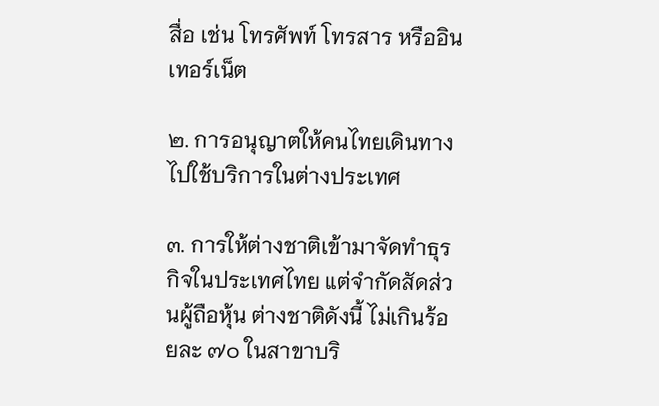สื่อ เช่น โทรศัพท์ โทรสาร หรืออินเทอร์เน็ต

๒. การอนุญาตให้คนไทยเดินทางไปใช้บริการในต่างประเทศ

๓. การให้ต่างชาติเข้ามาจัดทำธุรกิจในประเทศไทย แต่จำกัดสัดส่วนผู้ถือหุ้น ต่างชาติดังนี้ ไม่เกินร้อยละ ๗๐ ในสาขาบริ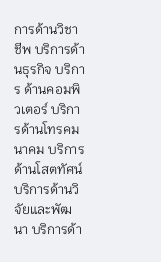การด้านวิชาชีพ บริการด้านธุรกิจ บริการ ด้านคอมพิวเตอร์ บริการด้านโทรคมนาคม บริการด้านโสตทัศน์ บริการด้านวิจัยและพัฒนา บริการด้า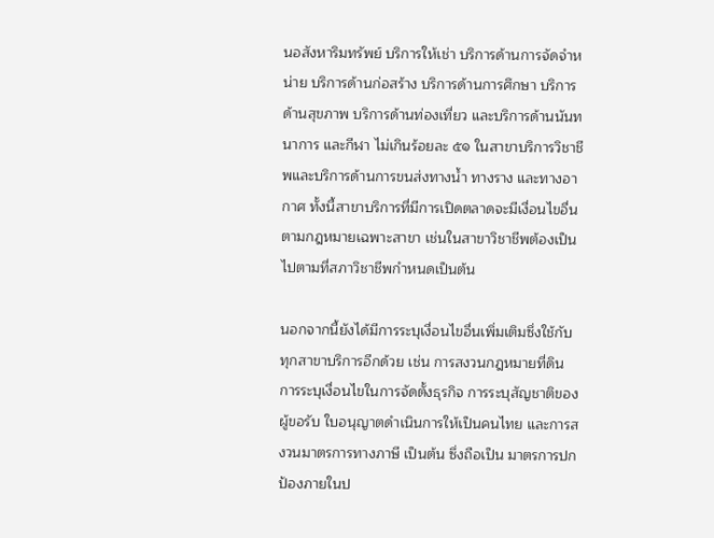นอสังหาริมทรัพย์ บริการให้เช่า บริการด้านการจัดจำหน่าย บริการด้านก่อสร้าง บริการด้านการศึกษา บริการด้านสุขภาพ บริการด้านท่องเที่ยว และบริการด้านนันทนาการ และกีฬา ไม่เกินร้อยละ ๕๑ ในสาขาบริการวิชาชีพและบริการด้านการขนส่งทางน้ำ ทางราง และทางอากาศ ทั้งนี้สาขาบริการที่มีการเปิดตลาดจะมีเงื่อนไขอื่นตามกฎหมายเฉพาะสาขา เช่นในสาขาวิชาชีพต้องเป็นไปตามที่สภาวิชาชีพกำหนดเป็นต้น

นอกจากนี้ยังได้มีการระบุเงื่อนไขอื่นเพิ่มเติมซึ่งใช้กับทุกสาขาบริการอีกด้วย เช่น การสงวนกฎหมายที่ดิน การระบุเงื่อนไขในการจัดตั้งธุรกิจ การระบุสัญชาติของผู้ขอรับ ใบอนุญาตดำเนินการให้เป็นคนไทย และการสงวนมาตรการทางภาษี เป็นต้น ซึ่งถือเป็น มาตรการปกป้องภายในป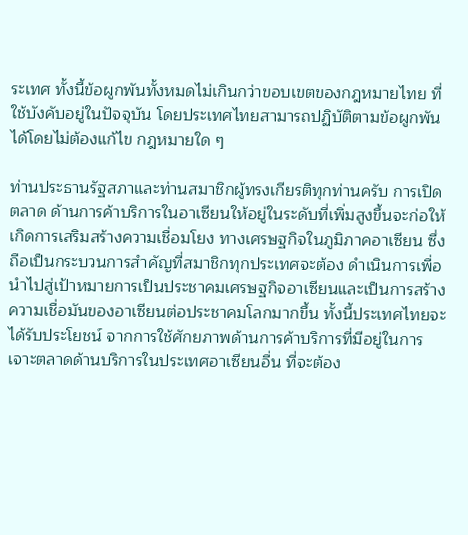ระเทศ ทั้งนี้ข้อผูกพันทั้งหมดไม่เกินกว่าขอบเขตของกฎหมายไทย ที่ใช้บังคับอยู่ในปัจจุบัน โดยประเทศไทยสามารถปฏิบัติตามข้อผูกพันได้โดยไม่ต้องแก้ไข กฎหมายใด ๆ

ท่านประธานรัฐสภาและท่านสมาชิกผู้ทรงเกียรติทุกท่านครับ การเปิดตลาด ด้านการค้าบริการในอาเซียนให้อยู่ในระดับที่เพิ่มสูงขึ้นจะก่อให้เกิดการเสริมสร้างความเชื่อมโยง ทางเศรษฐกิจในภูมิภาคอาเซียน ซึ่งถือเป็นกระบวนการสำคัญที่สมาชิกทุกประเทศจะต้อง ดำเนินการเพื่อนำไปสู่เป้าหมายการเป็นประชาคมเศรษฐกิจอาเซียนและเป็นการสร้าง ความเชื่อมันของอาเซียนต่อประชาคมโลกมากขึ้น ทั้งนี้ประเทศไทยจะได้รับประโยชน์ จากการใช้ศักยภาพด้านการค้าบริการที่มีอยู่ในการเจาะตลาดด้านบริการในประเทศอาเซียนอื่น ที่จะต้อง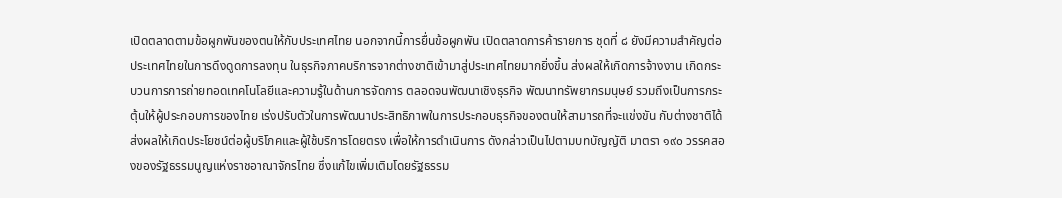เปิดตลาดตามข้อผูกพันของตนให้กับประเทศไทย นอกจากนี้การยื่นข้อผูกพัน เปิดตลาดการค้ารายการ ชุดที่ ๘ ยังมีความสำคัญต่อประเทศไทยในการดึงดูดการลงทุน ในธุรกิจภาคบริการจากต่างชาติเข้ามาสู่ประเทศไทยมากยิ่งขึ้น ส่งผลให้เกิดการจ้างงาน เกิดกระบวนการการถ่ายทอดเทคโนโลยีและความรู้ในด้านการจัดการ ตลอดจนพัฒนาเชิงธุรกิจ พัฒนาทรัพยากรมนุษย์ รวมถึงเป็นการกระตุ้นให้ผู้ประกอบการของไทย เร่งปรับตัวในการพัฒนาประสิทธิภาพในการประกอบธุรกิจของตนให้สามารถที่จะแข่งขัน กับต่างชาติได้ส่งผลให้เกิดประโยชน์ต่อผู้บริโภคและผู้ใช้บริการโดยตรง เพื่อให้การดำเนินการ ดังกล่าวเป็นไปตามบทบัญญัติ มาตรา ๑๙๐ วรรคสองของรัฐธรรมนูญแห่งราชอาณาจักรไทย ซึ่งแก้ไขเพิ่มเติมโดยรัฐธรรม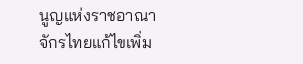นูญแห่งราชอาณาจักรไทยแก้ไขเพิ่ม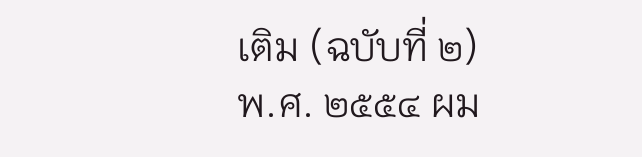เติม (ฉบับที่ ๒) พ.ศ. ๒๕๕๔ ผม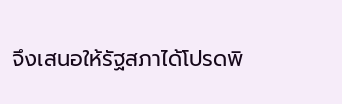จึงเสนอให้รัฐสภาได้โปรดพิ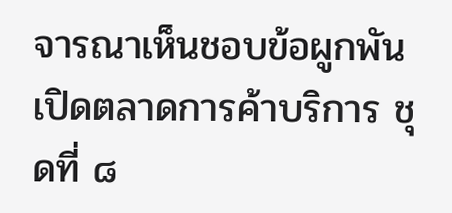จารณาเห็นชอบข้อผูกพันเปิดตลาดการค้าบริการ ชุดที่ ๘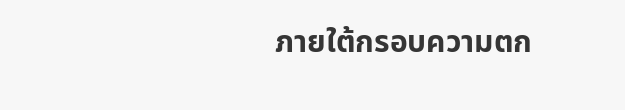ภายใต้กรอบความตก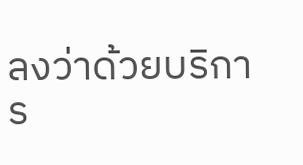ลงว่าด้วยบริการ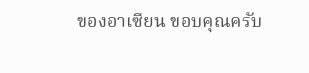ของอาเซียน ขอบคุณครับ